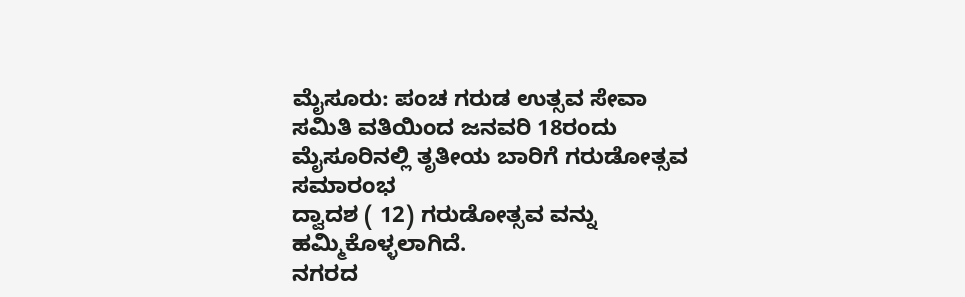ಮೈಸೂರು: ಪಂಚ ಗರುಡ ಉತ್ಸವ ಸೇವಾ ಸಮಿತಿ ವತಿಯಿಂದ ಜನವರಿ 18ರಂದು
ಮೈಸೂರಿನಲ್ಲಿ ತೃತೀಯ ಬಾರಿಗೆ ಗರುಡೋತ್ಸವ ಸಮಾರಂಭ
ದ್ವಾದಶ ( 12) ಗರುಡೋತ್ಸವ ವನ್ನು ಹಮ್ಮಿಕೊಳ್ಳಲಾಗಿದೆ.
ನಗರದ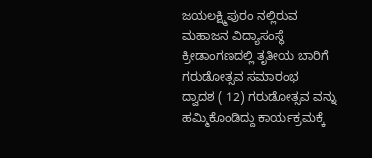ಜಯಲಕ್ಷ್ಮಿಪುರಂ ನಲ್ಲಿರುವ ಮಹಾಜನ ವಿದ್ಯಾಸಂಸ್ಥೆ ಕ್ರೀಡಾಂಗಣದಲ್ಲಿ ತೃತೀಯ ಬಾರಿಗೆ ಗರುಡೋತ್ಸವ ಸಮಾರಂಭ
ದ್ವಾದಶ ( 12) ಗರುಡೋತ್ಸವ ವನ್ನು ಹಮ್ಮಿಕೊಂಡಿದ್ದು ಕಾರ್ಯಕ್ರಮಕ್ಕೆ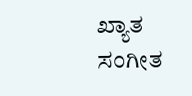ಖ್ಯಾತ ಸಂಗೀತ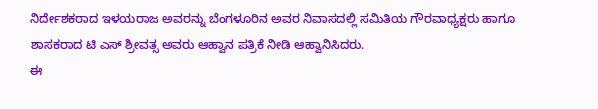ನಿರ್ದೇಶಕರಾದ ಇಳಯರಾಜ ಅವರನ್ನು ಬೆಂಗಳೂರಿನ ಅವರ ನಿವಾಸದಲ್ಲಿ ಸಮಿತಿಯ ಗೌರವಾಧ್ಯಕ್ಷರು ಹಾಗೂ ಶಾಸಕರಾದ ಟಿ ಎಸ್ ಶ್ರೀವತ್ಸ ಅವರು ಆಹ್ವಾನ ಪತ್ರಿಕೆ ನೀಡಿ ಆಹ್ವಾನಿಸಿದರು.
ಈ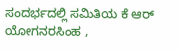ಸಂದರ್ಭದಲ್ಲಿ ಸಮಿತಿಯ ಕೆ ಆರ್ ಯೋಗನರಸಿಂಹ ,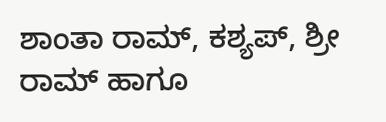ಶಾಂತಾ ರಾಮ್, ಕಶ್ಯಪ್, ಶ್ರೀ ರಾಮ್ ಹಾಗೂ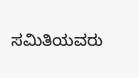ಸಮಿತಿಯವರು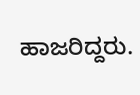ಹಾಜರಿದ್ದರು.